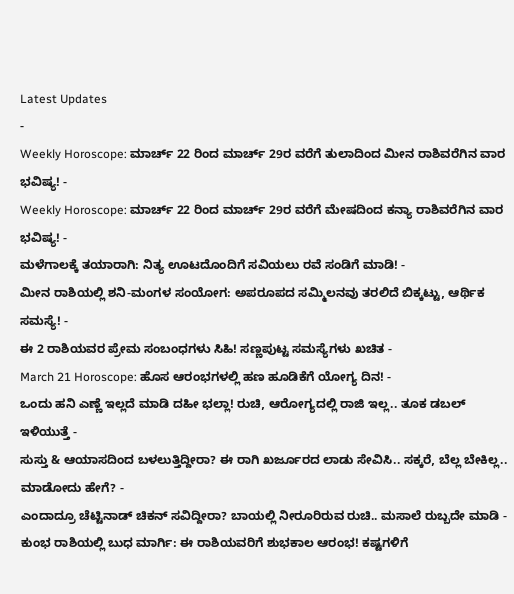Latest Updates
-
Weekly Horoscope: ಮಾರ್ಚ್ 22 ರಿಂದ ಮಾರ್ಚ್ 29ರ ವರೆಗೆ ತುಲಾದಿಂದ ಮೀನ ರಾಶಿವರೆಗಿನ ವಾರ ಭವಿಷ್ಯ! -
Weekly Horoscope: ಮಾರ್ಚ್ 22 ರಿಂದ ಮಾರ್ಚ್ 29ರ ವರೆಗೆ ಮೇಷದಿಂದ ಕನ್ಯಾ ರಾಶಿವರೆಗಿನ ವಾರ ಭವಿಷ್ಯ! -
ಮಳೆಗಾಲಕ್ಕೆ ತಯಾರಾಗಿ: ನಿತ್ಯ ಊಟದೊಂದಿಗೆ ಸವಿಯಲು ರವೆ ಸಂಡಿಗೆ ಮಾಡಿ! -
ಮೀನ ರಾಶಿಯಲ್ಲಿ ಶನಿ-ಮಂಗಳ ಸಂಯೋಗ: ಅಪರೂಪದ ಸಮ್ಮಿಲನವು ತರಲಿದೆ ಬಿಕ್ಕಟ್ಟು, ಆರ್ಥಿಕ ಸಮಸ್ಯೆ! -
ಈ 2 ರಾಶಿಯವರ ಪ್ರೇಮ ಸಂಬಂಧಗಳು ಸಿಹಿ! ಸಣ್ಣಪುಟ್ಟ ಸಮಸ್ಯೆಗಳು ಖಚಿತ -
March 21 Horoscope: ಹೊಸ ಆರಂಭಗಳಲ್ಲಿ ಹಣ ಹೂಡಿಕೆಗೆ ಯೋಗ್ಯ ದಿನ! -
ಒಂದು ಹನಿ ಎಣ್ಣೆ ಇಲ್ಲದೆ ಮಾಡಿ ದಹೀ ಭಲ್ಲಾ! ರುಚಿ, ಆರೋಗ್ಯದಲ್ಲಿ ರಾಜಿ ಇಲ್ಲ.. ತೂಕ ಡಬಲ್ ಇಳಿಯುತ್ತೆ -
ಸುಸ್ತು & ಆಯಾಸದಿಂದ ಬಳಲುತ್ತಿದ್ದೀರಾ? ಈ ರಾಗಿ ಖರ್ಜೂರದ ಲಾಡು ಸೇವಿಸಿ.. ಸಕ್ಕರೆ, ಬೆಲ್ಲ ಬೇಕಿಲ್ಲ.. ಮಾಡೋದು ಹೇಗೆ? -
ಎಂದಾದ್ರೂ ಚೆಟ್ಟಿನಾಡ್ ಚಿಕನ್ ಸವಿದ್ದೀರಾ? ಬಾಯಲ್ಲಿ ನೀರೂರಿರುವ ರುಚಿ.. ಮಸಾಲೆ ರುಬ್ಬದೇ ಮಾಡಿ -
ಕುಂಭ ರಾಶಿಯಲ್ಲಿ ಬುಧ ಮಾರ್ಗಿ: ಈ ರಾಶಿಯವರಿಗೆ ಶುಭಕಾಲ ಆರಂಭ! ಕಷ್ಟಗಳಿಗೆ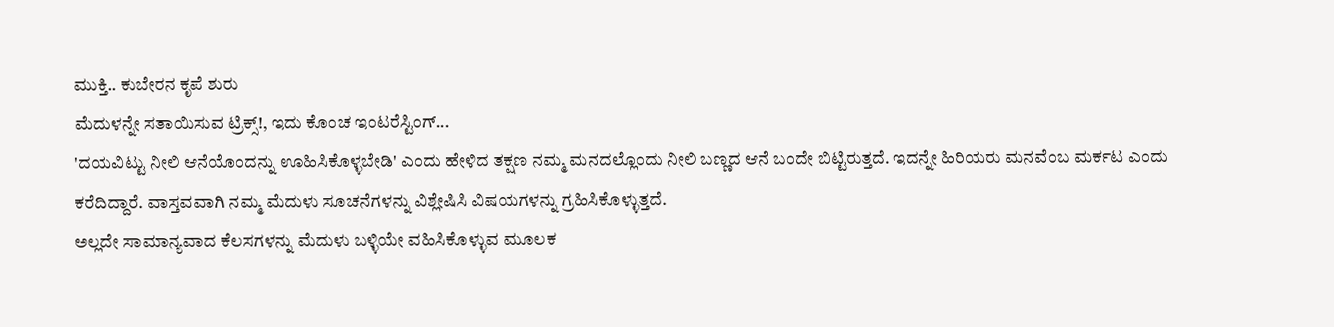ಮುಕ್ತಿ.. ಕುಬೇರನ ಕೃಪೆ ಶುರು
ಮೆದುಳನ್ನೇ ಸತಾಯಿಸುವ ಟ್ರಿಕ್ಸ್!, ಇದು ಕೊಂಚ ಇಂಟರೆಸ್ಟಿಂಗ್...
'ದಯವಿಟ್ಟು ನೀಲಿ ಆನೆಯೊಂದನ್ನು ಊಹಿಸಿಕೊಳ್ಳಬೇಡಿ' ಎಂದು ಹೇಳಿದ ತಕ್ಷಣ ನಮ್ಮ ಮನದಲ್ಲೊಂದು ನೀಲಿ ಬಣ್ಣದ ಆನೆ ಬಂದೇ ಬಿಟ್ಟಿರುತ್ತದೆ. ಇದನ್ನೇ ಹಿರಿಯರು ಮನವೆಂಬ ಮರ್ಕಟ ಎಂದು ಕರೆದಿದ್ದಾರೆ. ವಾಸ್ತವವಾಗಿ ನಮ್ಮ ಮೆದುಳು ಸೂಚನೆಗಳನ್ನು ವಿಶ್ಲೇಷಿಸಿ ವಿಷಯಗಳನ್ನು ಗ್ರಹಿಸಿಕೊಳ್ಳುತ್ತದೆ.
ಅಲ್ಲದೇ ಸಾಮಾನ್ಯವಾದ ಕೆಲಸಗಳನ್ನು ಮೆದುಳು ಬಳ್ಳಿಯೇ ವಹಿಸಿಕೊಳ್ಳುವ ಮೂಲಕ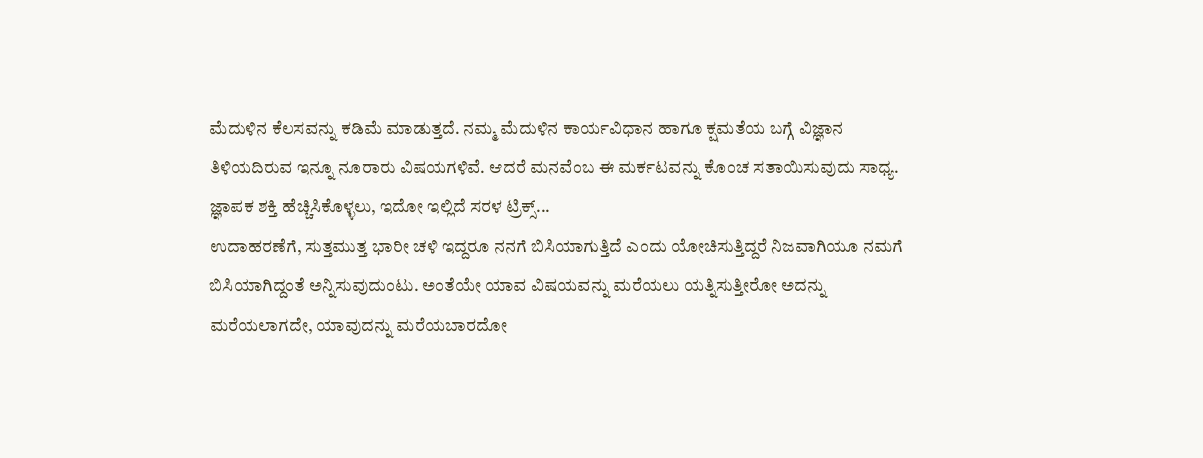ಮೆದುಳಿನ ಕೆಲಸವನ್ನು ಕಡಿಮೆ ಮಾಡುತ್ತದೆ. ನಮ್ಮ ಮೆದುಳಿನ ಕಾರ್ಯವಿಧಾನ ಹಾಗೂ ಕ್ಷಮತೆಯ ಬಗ್ಗೆ ವಿಜ್ಞಾನ ತಿಳಿಯದಿರುವ ಇನ್ನೂ ನೂರಾರು ವಿಷಯಗಳಿವೆ. ಆದರೆ ಮನವೆಂಬ ಈ ಮರ್ಕಟವನ್ನು ಕೊಂಚ ಸತಾಯಿಸುವುದು ಸಾಧ್ಯ. ಜ್ಞಾಪಕ ಶಕ್ತಿ ಹೆಚ್ಚಿಸಿಕೊಳ್ಳಲು, ಇದೋ ಇಲ್ಲಿದೆ ಸರಳ ಟ್ರಿಕ್ಸ್...
ಉದಾಹರಣೆಗೆ, ಸುತ್ತಮುತ್ತ ಭಾರೀ ಚಳಿ ಇದ್ದರೂ ನನಗೆ ಬಿಸಿಯಾಗುತ್ತಿದೆ ಎಂದು ಯೋಚಿಸುತ್ತಿದ್ದರೆ ನಿಜವಾಗಿಯೂ ನಮಗೆ ಬಿಸಿಯಾಗಿದ್ದಂತೆ ಅನ್ನಿಸುವುದುಂಟು. ಅಂತೆಯೇ ಯಾವ ವಿಷಯವನ್ನು ಮರೆಯಲು ಯತ್ನಿಸುತ್ತೀರೋ ಅದನ್ನು ಮರೆಯಲಾಗದೇ, ಯಾವುದನ್ನು ಮರೆಯಬಾರದೋ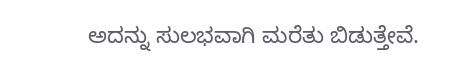ಅದನ್ನು ಸುಲಭವಾಗಿ ಮರೆತು ಬಿಡುತ್ತೇವೆ.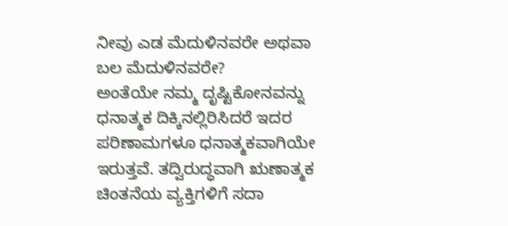ನೀವು ಎಡ ಮೆದುಳಿನವರೇ ಅಥವಾ ಬಲ ಮೆದುಳಿನವರೇ?
ಅಂತೆಯೇ ನಮ್ಮ ದೃಷ್ಟಿಕೋನವನ್ನು ಧನಾತ್ಮಕ ದಿಕ್ಕಿನಲ್ಲಿರಿಸಿದರೆ ಇದರ ಪರಿಣಾಮಗಳೂ ಧನಾತ್ಮಕವಾಗಿಯೇ ಇರುತ್ತವೆ. ತದ್ವಿರುದ್ಧವಾಗಿ ಋಣಾತ್ಮಕ ಚಿಂತನೆಯ ವ್ಯಕ್ತಿಗಳಿಗೆ ಸದಾ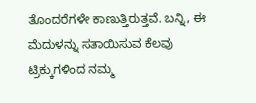ತೊಂದರೆಗಳೇ ಕಾಣುತ್ತಿರುತ್ತವೆ. ಬನ್ನಿ, ಈ ಮೆದುಳನ್ನು ಸತಾಯಿಸುವ ಕೆಲವು ಟ್ರಿಕ್ಕುಗಳಿಂದ ನಮ್ಮ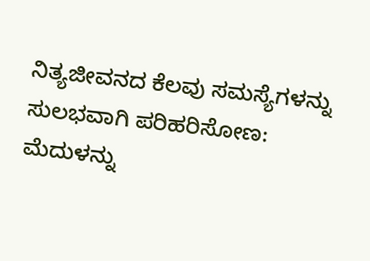ನಿತ್ಯಜೀವನದ ಕೆಲವು ಸಮಸ್ಯೆಗಳನ್ನು ಸುಲಭವಾಗಿ ಪರಿಹರಿಸೋಣ: ಮೆದುಳನ್ನು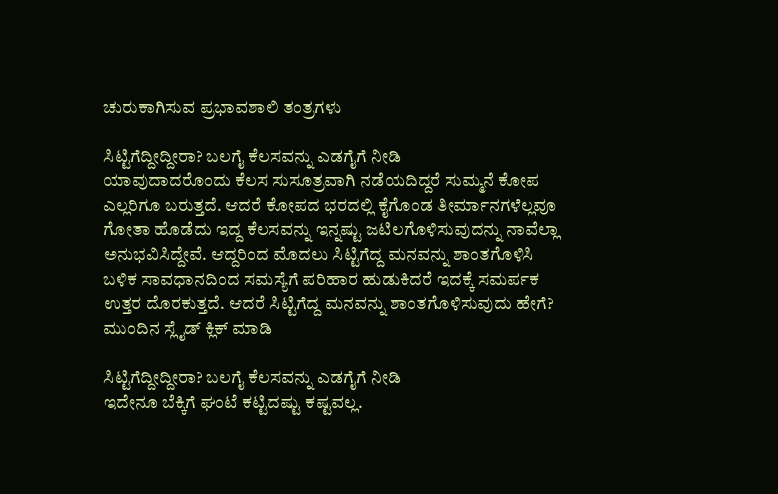ಚುರುಕಾಗಿಸುವ ಪ್ರಭಾವಶಾಲಿ ತಂತ್ರಗಳು

ಸಿಟ್ಟಿಗೆದ್ದೀದ್ದೀರಾ? ಬಲಗೈ ಕೆಲಸವನ್ನು ಎಡಗೈಗೆ ನೀಡಿ
ಯಾವುದಾದರೊಂದು ಕೆಲಸ ಸುಸೂತ್ರವಾಗಿ ನಡೆಯದಿದ್ದರೆ ಸುಮ್ಮನೆ ಕೋಪ ಎಲ್ಲರಿಗೂ ಬರುತ್ತದೆ. ಆದರೆ ಕೋಪದ ಭರದಲ್ಲಿ ಕೈಗೊಂಡ ತೀರ್ಮಾನಗಳೆಲ್ಲವೂ ಗೋತಾ ಹೊಡೆದು ಇದ್ದ ಕೆಲಸವನ್ನು ಇನ್ನಷ್ಟು ಜಟಿಲಗೊಳಿಸುವುದನ್ನು ನಾವೆಲ್ಲಾ ಅನುಭವಿಸಿದ್ದೇವೆ. ಆದ್ದರಿಂದ ಮೊದಲು ಸಿಟ್ಟಿಗೆದ್ದ ಮನವನ್ನು ಶಾಂತಗೊಳಿಸಿ ಬಳಿಕ ಸಾವಧಾನದಿಂದ ಸಮಸ್ಯೆಗೆ ಪರಿಹಾರ ಹುಡುಕಿದರೆ ಇದಕ್ಕೆ ಸಮರ್ಪಕ ಉತ್ತರ ದೊರಕುತ್ತದೆ. ಆದರೆ ಸಿಟ್ಟಿಗೆದ್ದ ಮನವನ್ನು ಶಾಂತಗೊಳಿಸುವುದು ಹೇಗೆ? ಮುಂದಿನ ಸ್ಲೈಡ್ ಕ್ಲಿಕ್ ಮಾಡಿ

ಸಿಟ್ಟಿಗೆದ್ದೀದ್ದೀರಾ? ಬಲಗೈ ಕೆಲಸವನ್ನು ಎಡಗೈಗೆ ನೀಡಿ
ಇದೇನೂ ಬೆಕ್ಕಿಗೆ ಘಂಟೆ ಕಟ್ಟಿದಷ್ಟು ಕಷ್ಟವಲ್ಲ.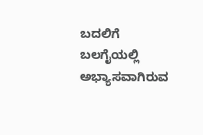ಬದಲಿಗೆ ಬಲಗೈಯಲ್ಲಿ ಅಭ್ಯಾಸವಾಗಿರುವ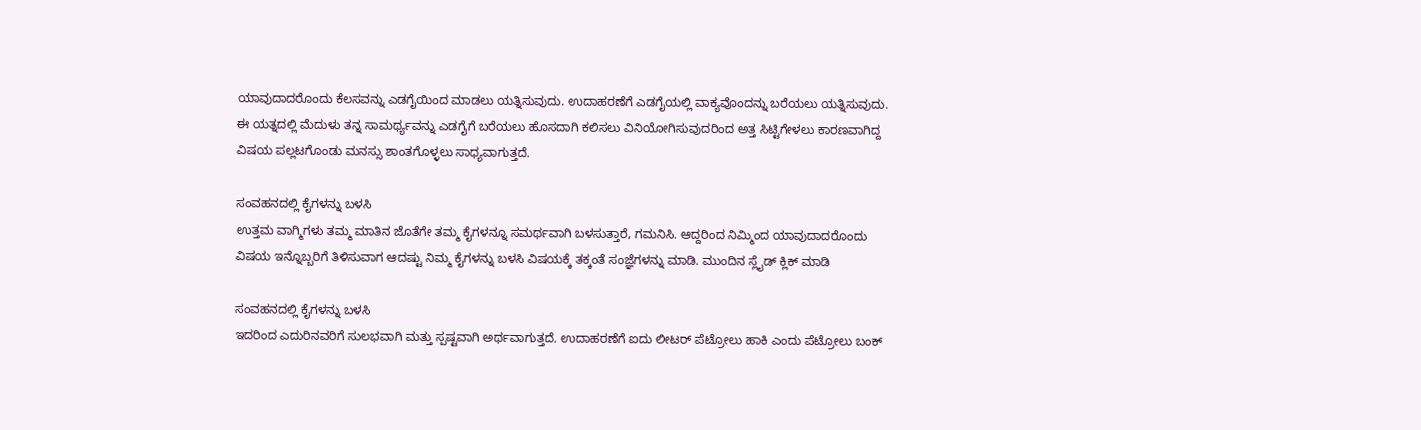ಯಾವುದಾದರೊಂದು ಕೆಲಸವನ್ನು ಎಡಗೈಯಿಂದ ಮಾಡಲು ಯತ್ನಿಸುವುದು. ಉದಾಹರಣೆಗೆ ಎಡಗೈಯಲ್ಲಿ ವಾಕ್ಯವೊಂದನ್ನು ಬರೆಯಲು ಯತ್ನಿಸುವುದು. ಈ ಯತ್ನದಲ್ಲಿ ಮೆದುಳು ತನ್ನ ಸಾಮರ್ಥ್ಯವನ್ನು ಎಡಗೈಗೆ ಬರೆಯಲು ಹೊಸದಾಗಿ ಕಲಿಸಲು ವಿನಿಯೋಗಿಸುವುದರಿಂದ ಅತ್ತ ಸಿಟ್ಟಿಗೇಳಲು ಕಾರಣವಾಗಿದ್ದ ವಿಷಯ ಪಲ್ಲಟಗೊಂಡು ಮನಸ್ಸು ಶಾಂತಗೊಳ್ಳಲು ಸಾಧ್ಯವಾಗುತ್ತದೆ.

ಸಂವಹನದಲ್ಲಿ ಕೈಗಳನ್ನು ಬಳಸಿ
ಉತ್ತಮ ವಾಗ್ಮಿಗಳು ತಮ್ಮ ಮಾತಿನ ಜೊತೆಗೇ ತಮ್ಮ ಕೈಗಳನ್ನೂ ಸಮರ್ಥವಾಗಿ ಬಳಸುತ್ತಾರೆ, ಗಮನಿಸಿ. ಆದ್ದರಿಂದ ನಿಮ್ಮಿಂದ ಯಾವುದಾದರೊಂದು ವಿಷಯ ಇನ್ನೊಬ್ಬರಿಗೆ ತಿಳಿಸುವಾಗ ಆದಷ್ಟು ನಿಮ್ಮ ಕೈಗಳನ್ನು ಬಳಸಿ ವಿಷಯಕ್ಕೆ ತಕ್ಕಂತೆ ಸಂಜ್ಞೆಗಳನ್ನು ಮಾಡಿ. ಮುಂದಿನ ಸ್ಲೈಡ್ ಕ್ಲಿಕ್ ಮಾಡಿ

ಸಂವಹನದಲ್ಲಿ ಕೈಗಳನ್ನು ಬಳಸಿ
ಇದರಿಂದ ಎದುರಿನವರಿಗೆ ಸುಲಭವಾಗಿ ಮತ್ತು ಸ್ಪಷ್ಟವಾಗಿ ಅರ್ಥವಾಗುತ್ತದೆ. ಉದಾಹರಣೆಗೆ ಐದು ಲೀಟರ್ ಪೆಟ್ರೋಲು ಹಾಕಿ ಎಂದು ಪೆಟ್ರೋಲು ಬಂಕ್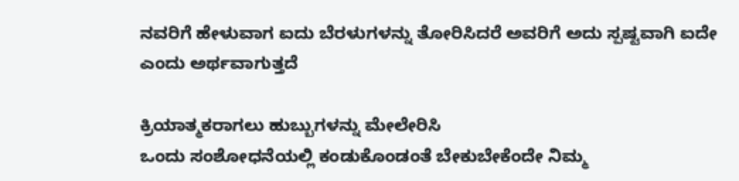ನವರಿಗೆ ಹೇಳುವಾಗ ಐದು ಬೆರಳುಗಳನ್ನು ತೋರಿಸಿದರೆ ಅವರಿಗೆ ಅದು ಸ್ಪಷ್ಟವಾಗಿ ಐದೇ ಎಂದು ಅರ್ಥವಾಗುತ್ತದೆ

ಕ್ರಿಯಾತ್ಮಕರಾಗಲು ಹುಬ್ಬುಗಳನ್ನು ಮೇಲೇರಿಸಿ
ಒಂದು ಸಂಶೋಧನೆಯಲ್ಲಿ ಕಂಡುಕೊಂಡಂತೆ ಬೇಕುಬೇಕೆಂದೇ ನಿಮ್ಮ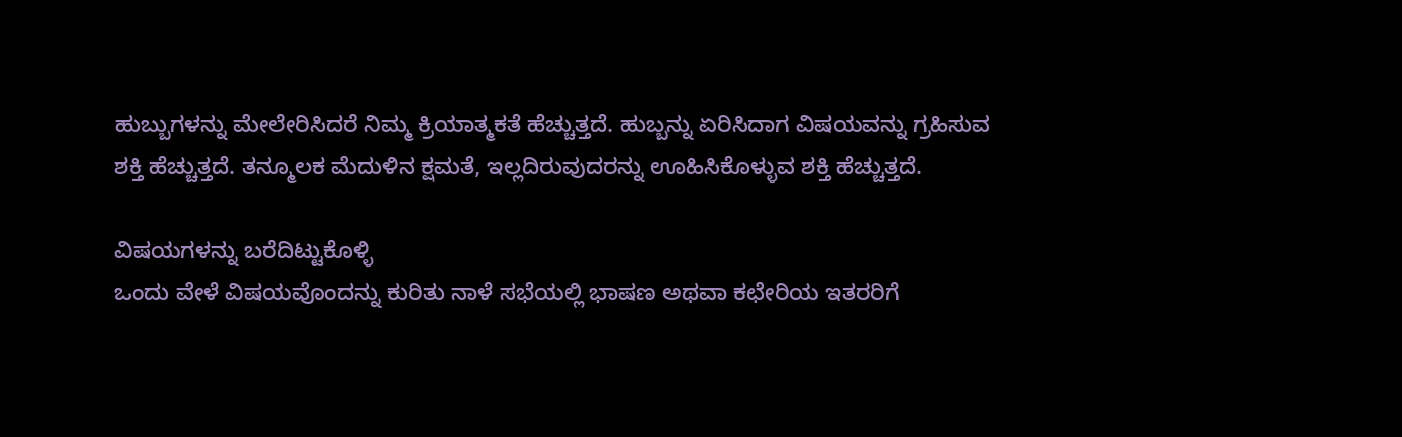ಹುಬ್ಬುಗಳನ್ನು ಮೇಲೇರಿಸಿದರೆ ನಿಮ್ಮ ಕ್ರಿಯಾತ್ಮಕತೆ ಹೆಚ್ಚುತ್ತದೆ. ಹುಬ್ಬನ್ನು ಏರಿಸಿದಾಗ ವಿಷಯವನ್ನು ಗ್ರಹಿಸುವ ಶಕ್ತಿ ಹೆಚ್ಚುತ್ತದೆ. ತನ್ಮೂಲಕ ಮೆದುಳಿನ ಕ್ಷಮತೆ, ಇಲ್ಲದಿರುವುದರನ್ನು ಊಹಿಸಿಕೊಳ್ಳುವ ಶಕ್ತಿ ಹೆಚ್ಚುತ್ತದೆ.

ವಿಷಯಗಳನ್ನು ಬರೆದಿಟ್ಟುಕೊಳ್ಳಿ
ಒಂದು ವೇಳೆ ವಿಷಯವೊಂದನ್ನು ಕುರಿತು ನಾಳೆ ಸಭೆಯಲ್ಲಿ ಭಾಷಣ ಅಥವಾ ಕಛೇರಿಯ ಇತರರಿಗೆ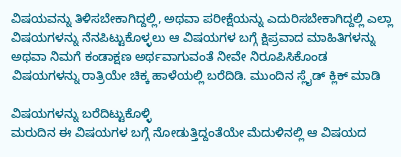ವಿಷಯವನ್ನು ತಿಳಿಸಬೇಕಾಗಿದ್ದಲ್ಲಿ, ಅಥವಾ ಪರೀಕ್ಷೆಯನ್ನು ಎದುರಿಸಬೇಕಾಗಿದ್ದಲ್ಲಿ ಎಲ್ಲಾ ವಿಷಯಗಳನ್ನು ನೆನಪಿಟ್ಟುಕೊಳ್ಳಲು ಆ ವಿಷಯಗಳ ಬಗ್ಗೆ ಕ್ಷಿಪ್ರವಾದ ಮಾಹಿತಿಗಳನ್ನು ಅಥವಾ ನಿಮಗೆ ಕಂಡಾಕ್ಷಣ ಅರ್ಥವಾಗುವಂತೆ ನೀವೇ ನಿರೂಪಿಸಿಕೊಂಡ ವಿಷಯಗಳನ್ನು ರಾತ್ರಿಯೇ ಚಿಕ್ಕ ಹಾಳೆಯಲ್ಲಿ ಬರೆದಿಡಿ. ಮುಂದಿನ ಸ್ಲೈಡ್ ಕ್ಲಿಕ್ ಮಾಡಿ

ವಿಷಯಗಳನ್ನು ಬರೆದಿಟ್ಟುಕೊಳ್ಳಿ
ಮರುದಿನ ಈ ವಿಷಯಗಳ ಬಗ್ಗೆ ನೋಡುತ್ತಿದ್ದಂತೆಯೇ ಮೆದುಳಿನಲ್ಲಿ ಆ ವಿಷಯದ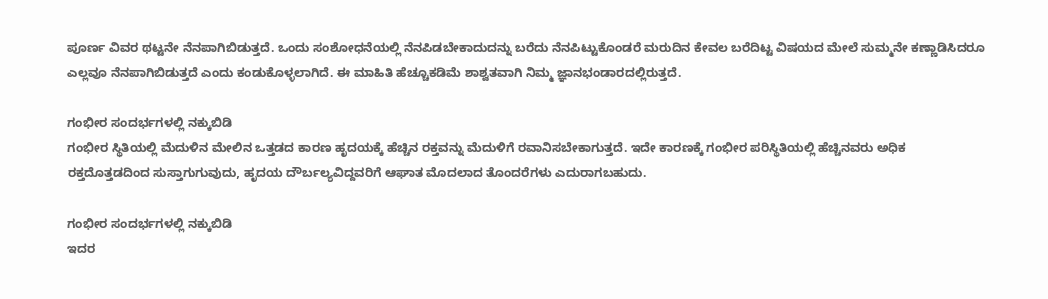ಪೂರ್ಣ ವಿವರ ಥಟ್ಟನೇ ನೆನಪಾಗಿಬಿಡುತ್ತದೆ. ಒಂದು ಸಂಶೋಧನೆಯಲ್ಲಿ ನೆನಪಿಡಬೇಕಾದುದನ್ನು ಬರೆದು ನೆನಪಿಟ್ಟುಕೊಂಡರೆ ಮರುದಿನ ಕೇವಲ ಬರೆದಿಟ್ಟ ವಿಷಯದ ಮೇಲೆ ಸುಮ್ಮನೇ ಕಣ್ಣಾಡಿಸಿದರೂ ಎಲ್ಲವೂ ನೆನಪಾಗಿಬಿಡುತ್ತದೆ ಎಂದು ಕಂಡುಕೊಳ್ಳಲಾಗಿದೆ. ಈ ಮಾಹಿತಿ ಹೆಚ್ಚೂಕಡಿಮೆ ಶಾಶ್ವತವಾಗಿ ನಿಮ್ಮ ಜ್ಞಾನಭಂಡಾರದಲ್ಲಿರುತ್ತದೆ.

ಗಂಭೀರ ಸಂದರ್ಭಗಳಲ್ಲಿ ನಕ್ಕುಬಿಡಿ
ಗಂಭೀರ ಸ್ಥಿತಿಯಲ್ಲಿ ಮೆದುಳಿನ ಮೇಲಿನ ಒತ್ತಡದ ಕಾರಣ ಹೃದಯಕ್ಕೆ ಹೆಚ್ಚಿನ ರಕ್ತವನ್ನು ಮೆದುಳಿಗೆ ರವಾನಿಸಬೇಕಾಗುತ್ತದೆ. ಇದೇ ಕಾರಣಕ್ಕೆ ಗಂಭೀರ ಪರಿಸ್ಥಿತಿಯಲ್ಲಿ ಹೆಚ್ಚಿನವರು ಅಧಿಕ ರಕ್ತದೊತ್ತಡದಿಂದ ಸುಸ್ತಾಗುಗುವುದು, ಹೃದಯ ದೌರ್ಬಲ್ಯವಿದ್ದವರಿಗೆ ಆಘಾತ ಮೊದಲಾದ ತೊಂದರೆಗಳು ಎದುರಾಗಬಹುದು.

ಗಂಭೀರ ಸಂದರ್ಭಗಳಲ್ಲಿ ನಕ್ಕುಬಿಡಿ
ಇದರ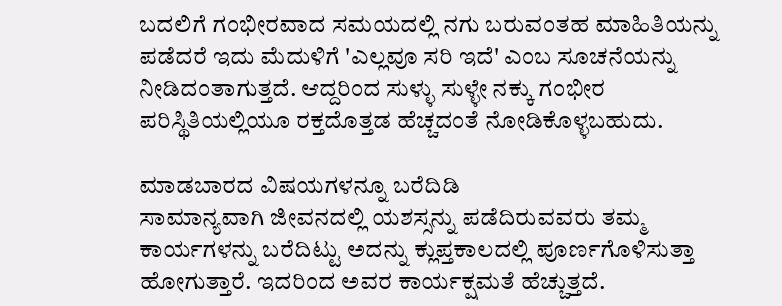ಬದಲಿಗೆ ಗಂಭೀರವಾದ ಸಮಯದಲ್ಲಿ ನಗು ಬರುವಂತಹ ಮಾಹಿತಿಯನ್ನು ಪಡೆದರೆ ಇದು ಮೆದುಳಿಗೆ 'ಎಲ್ಲವೂ ಸರಿ ಇದೆ' ಎಂಬ ಸೂಚನೆಯನ್ನು ನೀಡಿದಂತಾಗುತ್ತದೆ. ಆದ್ದರಿಂದ ಸುಳ್ಳು ಸುಳ್ಳೇ ನಕ್ಕು ಗಂಭೀರ ಪರಿಸ್ಥಿತಿಯಲ್ಲಿಯೂ ರಕ್ತದೊತ್ತಡ ಹೆಚ್ಚದಂತೆ ನೋಡಿಕೊಳ್ಳಬಹುದು.

ಮಾಡಬಾರದ ವಿಷಯಗಳನ್ನೂ ಬರೆದಿಡಿ
ಸಾಮಾನ್ಯವಾಗಿ ಜೀವನದಲ್ಲಿ ಯಶಸ್ಸನ್ನು ಪಡೆದಿರುವವರು ತಮ್ಮ ಕಾರ್ಯಗಳನ್ನು ಬರೆದಿಟ್ಟು ಅದನ್ನು ಕ್ಲುಪ್ತಕಾಲದಲ್ಲಿ ಪೂರ್ಣಗೊಳಿಸುತ್ತಾ ಹೋಗುತ್ತಾರೆ. ಇದರಿಂದ ಅವರ ಕಾರ್ಯಕ್ಷಮತೆ ಹೆಚ್ಚುತ್ತದೆ.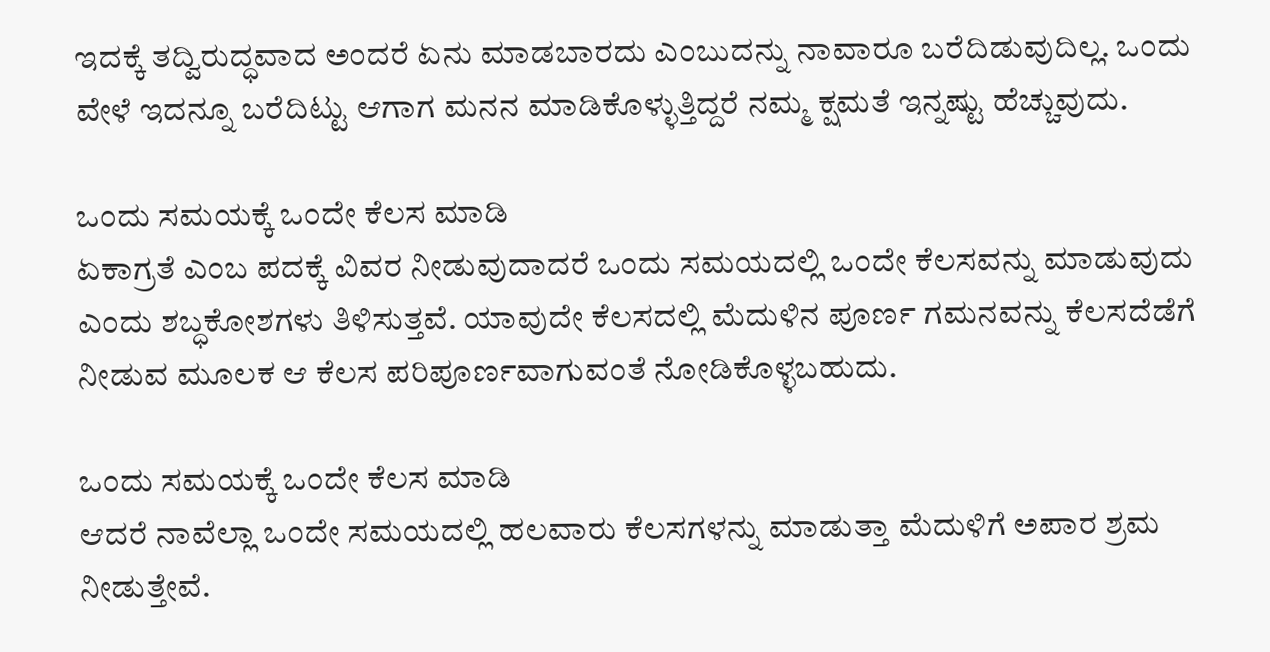ಇದಕ್ಕೆ ತದ್ವಿರುದ್ಧವಾದ ಅಂದರೆ ಏನು ಮಾಡಬಾರದು ಎಂಬುದನ್ನು ನಾವಾರೂ ಬರೆದಿಡುವುದಿಲ್ಲ. ಒಂದು ವೇಳೆ ಇದನ್ನೂ ಬರೆದಿಟ್ಟು ಆಗಾಗ ಮನನ ಮಾಡಿಕೊಳ್ಳುತ್ತಿದ್ದರೆ ನಮ್ಮ ಕ್ಷಮತೆ ಇನ್ನಷ್ಟು ಹೆಚ್ಚುವುದು.

ಒಂದು ಸಮಯಕ್ಕೆ ಒಂದೇ ಕೆಲಸ ಮಾಡಿ
ಏಕಾಗ್ರತೆ ಎಂಬ ಪದಕ್ಕೆ ವಿವರ ನೀಡುವುದಾದರೆ ಒಂದು ಸಮಯದಲ್ಲಿ ಒಂದೇ ಕೆಲಸವನ್ನು ಮಾಡುವುದು ಎಂದು ಶಬ್ಧಕೋಶಗಳು ತಿಳಿಸುತ್ತವೆ. ಯಾವುದೇ ಕೆಲಸದಲ್ಲಿ ಮೆದುಳಿನ ಪೂರ್ಣ ಗಮನವನ್ನು ಕೆಲಸದೆಡೆಗೆ ನೀಡುವ ಮೂಲಕ ಆ ಕೆಲಸ ಪರಿಪೂರ್ಣವಾಗುವಂತೆ ನೋಡಿಕೊಳ್ಳಬಹುದು.

ಒಂದು ಸಮಯಕ್ಕೆ ಒಂದೇ ಕೆಲಸ ಮಾಡಿ
ಆದರೆ ನಾವೆಲ್ಲಾ ಒಂದೇ ಸಮಯದಲ್ಲಿ ಹಲವಾರು ಕೆಲಸಗಳನ್ನು ಮಾಡುತ್ತಾ ಮೆದುಳಿಗೆ ಅಪಾರ ಶ್ರಮ ನೀಡುತ್ತೇವೆ.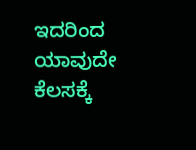ಇದರಿಂದ ಯಾವುದೇ ಕೆಲಸಕ್ಕೆ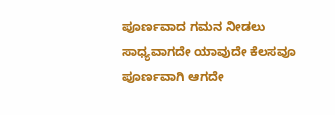ಪೂರ್ಣವಾದ ಗಮನ ನೀಡಲು ಸಾಧ್ಯವಾಗದೇ ಯಾವುದೇ ಕೆಲಸವೂ ಪೂರ್ಣವಾಗಿ ಆಗದೇ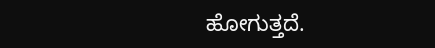ಹೋಗುತ್ತದೆ.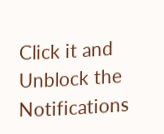Click it and Unblock the Notifications